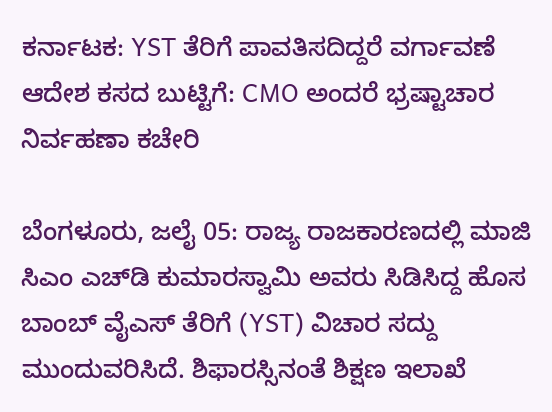ಕರ್ನಾಟಕ: YST ತೆರಿಗೆ ಪಾವತಿಸದಿದ್ದರೆ ವರ್ಗಾವಣೆ ಆದೇಶ ಕಸದ ಬುಟ್ಟಿಗೆ: CMO ಅಂದರೆ ಭ್ರಷ್ಟಾಚಾರ ನಿರ್ವಹಣಾ ಕಚೇರಿ

ಬೆಂಗಳೂರು, ಜಲೈ 05: ರಾಜ್ಯ ರಾಜಕಾರಣದಲ್ಲಿ ಮಾಜಿ ಸಿಎಂ ಎಚ್‌ಡಿ ಕುಮಾರಸ್ವಾಮಿ ಅವರು ಸಿಡಿಸಿದ್ದ ಹೊಸ ಬಾಂಬ್ ವೈಎಸ್ ತೆರಿಗೆ (YST) ವಿಚಾರ ಸದ್ದು ಮುಂದುವರಿಸಿದೆ. ಶಿಫಾರಸ್ಸಿನಂತೆ ಶಿಕ್ಷಣ ಇಲಾಖೆ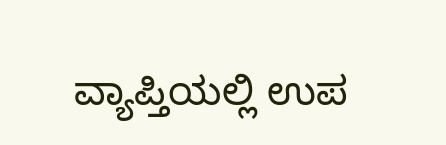ವ್ಯಾಪ್ತಿಯಲ್ಲಿ ಉಪ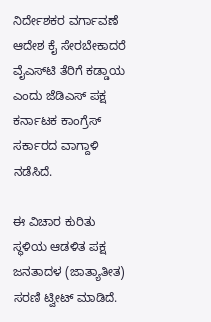ನಿರ್ದೇಶಕರ ವರ್ಗಾವಣೆ ಆದೇಶ ಕೈ ಸೇರಬೇಕಾದರೆ ವೈಎಸ್‌ಟಿ ತೆರಿಗೆ ಕಡ್ಡಾಯ ಎಂದು ಜೆಡಿಎಸ್ ಪಕ್ಷ ಕರ್ನಾಟಕ ಕಾಂಗ್ರೆಸ್ ಸರ್ಕಾರದ ವಾಗ್ದಾಳಿ ನಡೆಸಿದೆ.

ಈ ವಿಚಾರ ಕುರಿತು ಸ್ಥಳಿಯ ಆಡಳಿತ ಪಕ್ಷ ಜನತಾದಳ (ಜಾತ್ಯಾತೀತ) ಸರಣಿ ಟ್ವೀಟ್ ಮಾಡಿದೆ.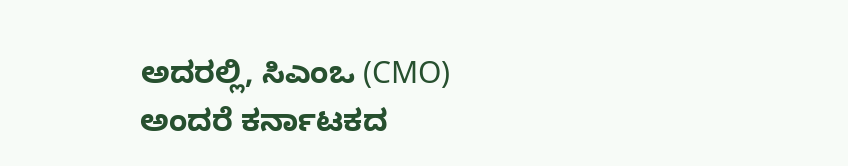ಅದರಲ್ಲಿ, ಸಿಎಂಒ (CMO) ಅಂದರೆ ಕರ್ನಾಟಕದ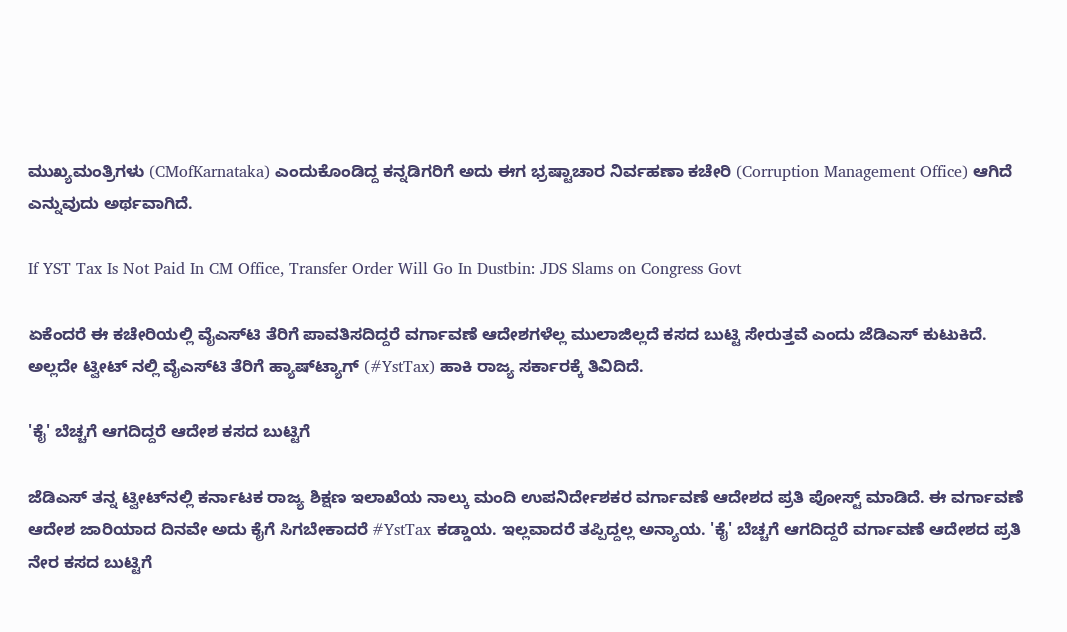ಮುಖ್ಯಮಂತ್ರಿಗಳು (CMofKarnataka) ಎಂದುಕೊಂಡಿದ್ದ ಕನ್ನಡಿಗರಿಗೆ ಅದು ಈಗ ಭ್ರಷ್ಟಾಚಾರ ನಿರ್ವಹಣಾ ಕಚೇರಿ (Corruption Management Office) ಆಗಿದೆ ಎನ್ನುವುದು ಅರ್ಥವಾಗಿದೆ.

If YST Tax Is Not Paid In CM Office, Transfer Order Will Go In Dustbin: JDS Slams on Congress Govt

ಏಕೆಂದರೆ ಈ ಕಚೇರಿಯಲ್ಲಿ ವೈಎಸ್‌ಟಿ ತೆರಿಗೆ ಪಾವತಿಸದಿದ್ದರೆ ವರ್ಗಾವಣೆ ಆದೇಶಗಳೆಲ್ಲ ಮುಲಾಜಿಲ್ಲದೆ ಕಸದ ಬುಟ್ಟಿ ಸೇರುತ್ತವೆ ಎಂದು ಜೆಡಿಎಸ್ ಕುಟುಕಿದೆ. ಅಲ್ಲದೇ ಟ್ವೀಟ್ ನಲ್ಲಿ ವೈಎಸ್‌ಟಿ ತೆರಿಗೆ ಹ್ಯಾಷ್‌ಟ್ಯಾಗ್ (#YstTax) ಹಾಕಿ ರಾಜ್ಯ ಸರ್ಕಾರಕ್ಕೆ ತಿವಿದಿದೆ.

'ಕೈ' ಬೆಚ್ಚಗೆ ಆಗದಿದ್ದರೆ ಆದೇಶ ಕಸದ ಬುಟ್ಟಿಗೆ

ಜೆಡಿಎಸ್ ತನ್ನ ಟ್ವೀಟ್‌ನಲ್ಲಿ ಕರ್ನಾಟಕ ರಾಜ್ಯ ಶಿಕ್ಷಣ ಇಲಾಖೆಯ ನಾಲ್ಕು ಮಂದಿ ಉಪನಿರ್ದೇಶಕರ ವರ್ಗಾವಣೆ ಆದೇಶದ ಪ್ರತಿ ಪೋಸ್ಟ್ ಮಾಡಿದೆ. ಈ ವರ್ಗಾವಣೆ ಆದೇಶ ಜಾರಿಯಾದ ದಿನವೇ ಅದು ಕೈಗೆ ಸಿಗಬೇಕಾದರೆ #YstTax ಕಡ್ಡಾಯ. ಇಲ್ಲವಾದರೆ ತಪ್ಪಿದ್ದಲ್ಲ ಅನ್ಯಾಯ. 'ಕೈ' ಬೆಚ್ಚಗೆ ಆಗದಿದ್ದರೆ ವರ್ಗಾವಣೆ ಆದೇಶದ ಪ್ರತಿ ನೇರ ಕಸದ ಬುಟ್ಟಿಗೆ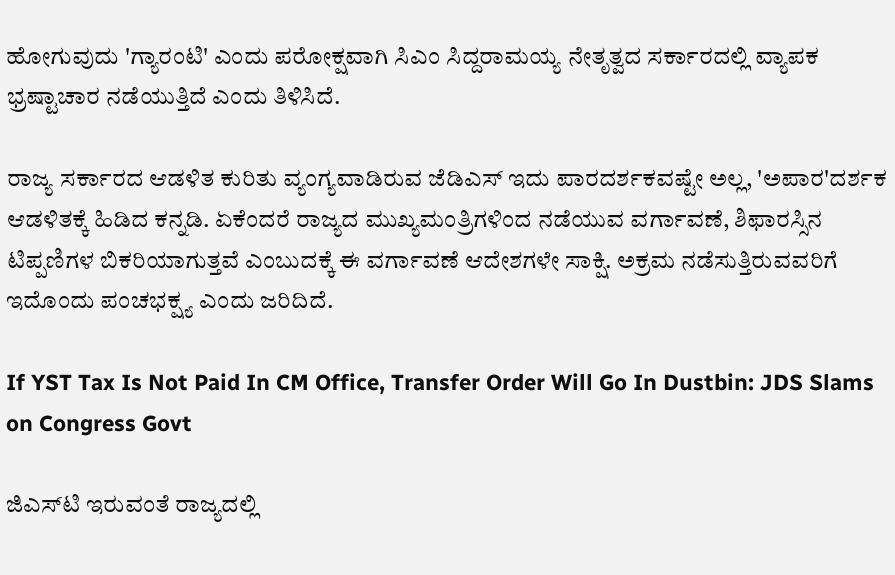ಹೋಗುವುದು 'ಗ್ಯಾರಂಟಿ' ಎಂದು ಪರೋಕ್ಷವಾಗಿ ಸಿಎಂ ಸಿದ್ದರಾಮಯ್ಯ ನೇತೃತ್ವದ ಸರ್ಕಾರದಲ್ಲಿ ವ್ಯಾಪಕ ಭ್ರಷ್ಟಾಚಾರ ನಡೆಯುತ್ತಿದೆ ಎಂದು ತಿಳಿಸಿದೆ.

ರಾಜ್ಯ ಸರ್ಕಾರದ ಆಡಳಿತ ಕುರಿತು ವ್ಯಂಗ್ಯವಾಡಿರುವ ಜೆಡಿಎಸ್ ಇದು ಪಾರದರ್ಶಕವಷ್ಟೇ ಅಲ್ಲ, 'ಅಪಾರ'ದರ್ಶಕ ಆಡಳಿತಕ್ಕೆ ಹಿಡಿದ ಕನ್ನಡಿ. ಏಕೆಂದರೆ ರಾಜ್ಯದ ಮುಖ್ಯಮಂತ್ರಿಗಳಿಂದ ನಡೆಯುವ ವರ್ಗಾವಣೆ, ಶಿಫಾರಸ್ಸಿನ ಟಿಪ್ಪಣಿಗಳ ಬಿಕರಿಯಾಗುತ್ತವೆ ಎಂಬುದಕ್ಕೆ ಈ ವರ್ಗಾವಣೆ ಆದೇಶಗಳೇ ಸಾಕ್ಷಿ. ಅಕ್ರಮ ನಡೆಸುತ್ತಿರುವವರಿಗೆ ಇದೊಂದು ಪಂಚಭಕ್ಷ್ಯ ಎಂದು ಜರಿದಿದೆ.

If YST Tax Is Not Paid In CM Office, Transfer Order Will Go In Dustbin: JDS Slams on Congress Govt

ಜಿಎಸ್‌ಟಿ ಇರುವಂತೆ ರಾಜ್ಯದಲ್ಲಿ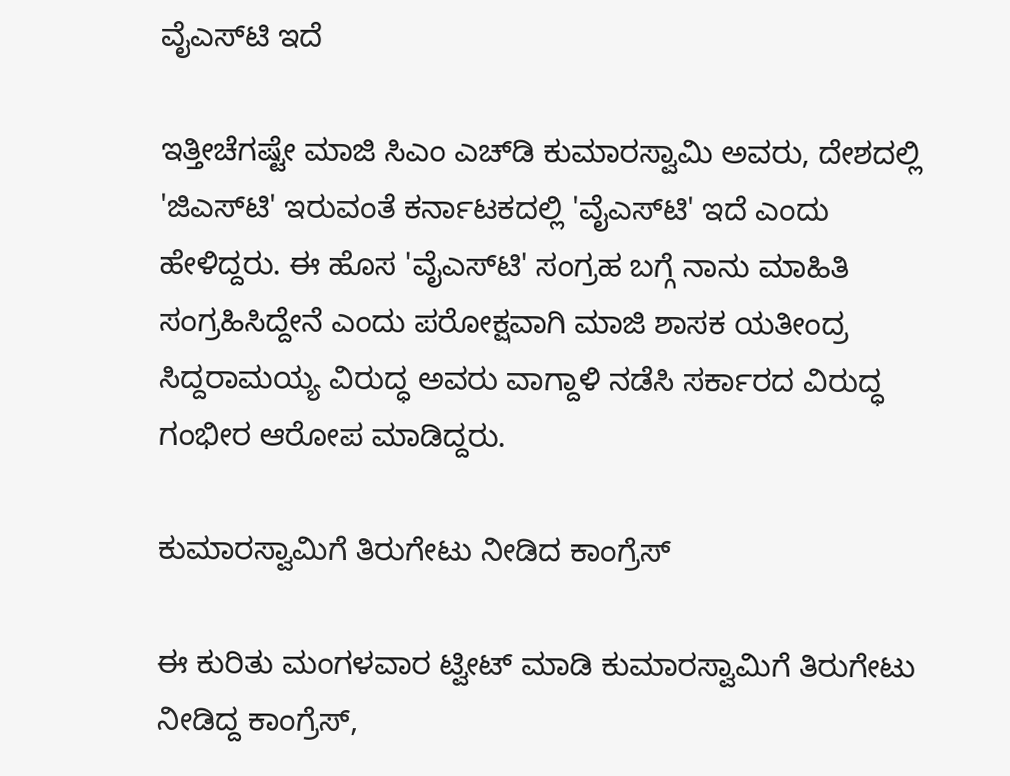ವೈಎಸ್‌ಟಿ ಇದೆ

ಇತ್ತೀಚೆಗಷ್ಟೇ ಮಾಜಿ ಸಿಎಂ ಎಚ್‌ಡಿ ಕುಮಾರಸ್ವಾಮಿ ಅವರು, ದೇಶದಲ್ಲಿ 'ಜಿಎಸ್‌ಟಿ' ಇರುವಂತೆ ಕರ್ನಾಟಕದಲ್ಲಿ 'ವೈಎಸ್‌ಟಿ' ಇದೆ ಎಂದು ಹೇಳಿದ್ದರು. ಈ ಹೊಸ 'ವೈಎಸ್‌ಟಿ' ಸಂಗ್ರಹ ಬಗ್ಗೆ ನಾನು ಮಾಹಿತಿ ಸಂಗ್ರಹಿಸಿದ್ದೇನೆ ಎಂದು ಪರೋಕ್ಷವಾಗಿ ಮಾಜಿ ಶಾಸಕ ಯತೀಂದ್ರ ಸಿದ್ದರಾಮಯ್ಯ ವಿರುದ್ಧ ಅವರು ವಾಗ್ದಾಳಿ ನಡೆಸಿ ಸರ್ಕಾರದ ವಿರುದ್ಧ ಗಂಭೀರ ಆರೋಪ ಮಾಡಿದ್ದರು.

ಕುಮಾರಸ್ವಾಮಿಗೆ ತಿರುಗೇಟು ನೀಡಿದ ಕಾಂಗ್ರೆಸ್

ಈ ಕುರಿತು ಮಂಗಳವಾರ ಟ್ವೀಟ್ ಮಾಡಿ ಕುಮಾರಸ್ವಾಮಿಗೆ ತಿರುಗೇಟು ನೀಡಿದ್ದ ಕಾಂಗ್ರೆಸ್,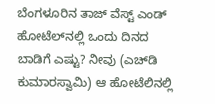ಬೆಂಗಳೂರಿನ ತಾಜ್‌ ವೆಸ್ಟ್ ಎಂಡ್ ಹೋಟೆಲ್‌ನಲ್ಲಿ ಒಂದು ದಿನದ ಬಾಡಿಗೆ ಎಷ್ಟು? ನೀವು (ಎಚ್‌ಡಿ ಕುಮಾರಸ್ವಾಮಿ) ಆ ಹೋಟೆಲಿನಲ್ಲಿ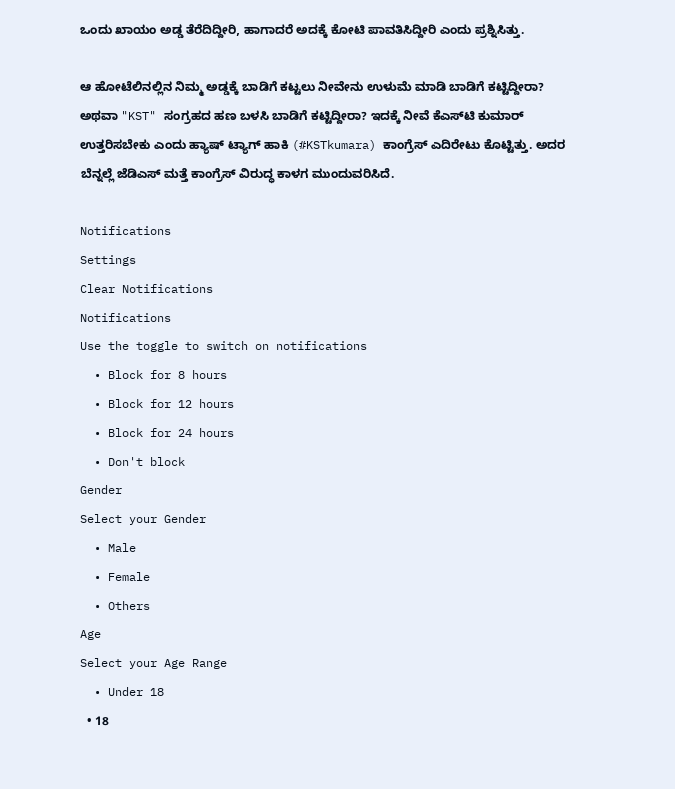ಒಂದು ಖಾಯಂ ಅಡ್ಡ ತೆರೆದಿದ್ದೀರಿ, ಹಾಗಾದರೆ ಅದಕ್ಕೆ ಕೋಟಿ ಪಾವತಿಸಿದ್ದೀರಿ ಎಂದು ಪ್ರಶ್ನಿಸಿತ್ತು.

ಆ ಹೋಟೆಲಿನಲ್ಲಿನ ನಿಮ್ಮ ಅಡ್ಡಕ್ಕೆ ಬಾಡಿಗೆ ಕಟ್ಟಲು ನೀವೇನು ಉಳುಮೆ ಮಾಡಿ ಬಾಡಿಗೆ ಕಟ್ಟಿದ್ದೀರಾ? ಅಥವಾ "KST" ಸಂಗ್ರಹದ ಹಣ ಬಳಸಿ ಬಾಡಿಗೆ ಕಟ್ಟಿದ್ದೀರಾ? ಇದಕ್ಕೆ ನೀವೆ ಕೆಎಸ್‌ಟಿ ಕುಮಾರ್ ಉತ್ತರಿಸಬೇಕು ಎಂದು ಹ್ಯಾಷ್ ಟ್ಯಾಗ್ ಹಾಕಿ (#KSTkumara) ಕಾಂಗ್ರೆಸ್ ಎದಿರೇಟು ಕೊಟ್ಟಿತ್ತು. ಅದರ ಬೆನ್ನಲ್ಲೆ ಜೆಡಿಎಸ್ ಮತ್ತೆ ಕಾಂಗ್ರೆಸ್ ವಿರುದ್ಧ ಕಾಳಗ ಮುಂದುವರಿಸಿದೆ.

Notifications
Settings
Clear Notifications
Notifications
Use the toggle to switch on notifications
  • Block for 8 hours
  • Block for 12 hours
  • Block for 24 hours
  • Don't block
Gender
Select your Gender
  • Male
  • Female
  • Others
Age
Select your Age Range
  • Under 18
  • 18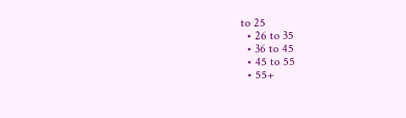to 25
  • 26 to 35
  • 36 to 45
  • 45 to 55
  • 55+